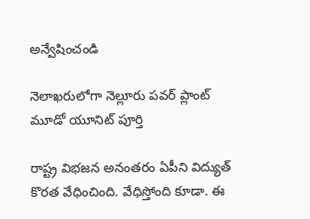అన్వేషించండి

నెలాఖరులోగా నెల్లూరు పవర్ ప్లాంట్ మూడో యూనిట్ పూర్తి

రాష్ట్ర విభజన అనంతరం ఏపీని విద్యుత్ కొరత వేధించింది. వేధిస్తోంది కూడా. ఈ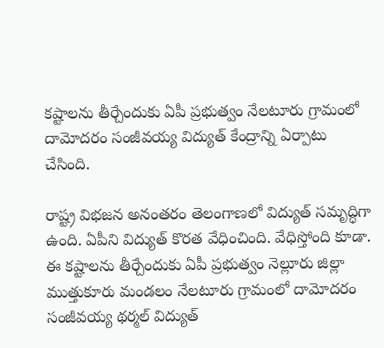కష్టాలను తీర్చేందుకు ఏపీ ప్రభుత్వం నేలటూరు గ్రామంలో దామోదరం సంజీవయ్య విద్యుత్ కేంద్రాన్ని ఏర్పాటు చేసింది.

రాష్ట్ర విభజన అనంతరం తెలంగాణలో విద్యుత్ సమృద్ధిగా ఉంది. ఏపీని విద్యుత్ కొరత వేధించింది. వేధిస్తోంది కూడా. ఈ కష్టాలను తీర్చేందుకు ఏపీ ప్రభుత్వం నెల్లూరు జిల్లా ముత్తుకూరు మండలం నేలటూరు గ్రామంలో దామోదరం సంజీవయ్య థర్మల్‌ విద్యుత్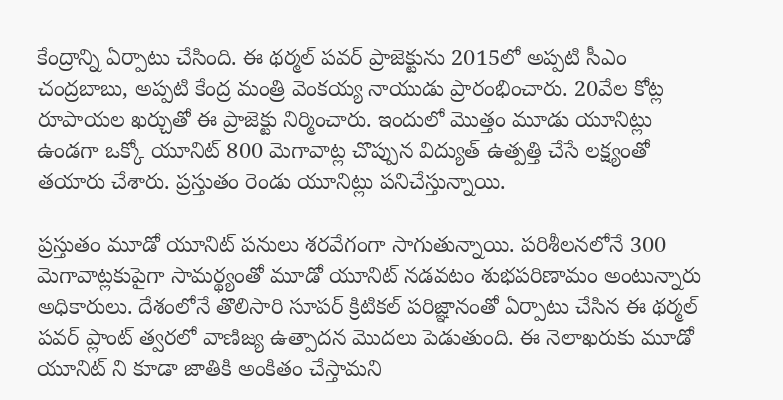కేంద్రాన్ని ఏర్పాటు చేసింది. ఈ థర్మల్‌ పవర్‌ ప్రాజెక్టును 2015లో అప్పటి సీఎం చంద్రబాబు, అప్పటి కేంద్ర మంత్రి వెంకయ్య నాయుడు ప్రారంభించారు. 20వేల కోట్ల రూపాయల ఖర్చుతో ఈ ప్రాజెక్టు నిర్మించారు. ఇందులో మొత్తం మూడు యూనిట్లు ఉండగా ఒక్కో యూనిట్‌ 800 మెగావాట్ల చొప్పున విద్యుత్ ఉత్పత్తి చేసే లక్ష్యంతో తయారు చేశారు. ప్రస్తుతం రెండు యూనిట్లు పనిచేస్తున్నాయి.

ప్రస్తుతం మూడో యూనిట్ పనులు శరవేగంగా సాగుతున్నాయి. పరిశీలనలోనే 300 మెగావాట్లకుపైగా సామర్థ్యంతో మూడో యూనిట్ నడవటం శుభపరిణామం అంటున్నారు అధికారులు. దేశంలోనే తొలిసారి సూపర్‌ క్రిటికల్‌ పరిజ్ఞానంతో ఏర్పాటు చేసిన ఈ థర్మల్ పవర్ ప్లాంట్‌ త్వరలో వాణిజ్య ఉత్పాదన మొదలు పెడుతుంది. ఈ నెలాఖరుకు మూడో యూనిట్ ని కూడా జాతికి అంకితం చేస్తామని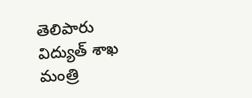తెలిపారు విద్యుత్ శాఖ మంత్రి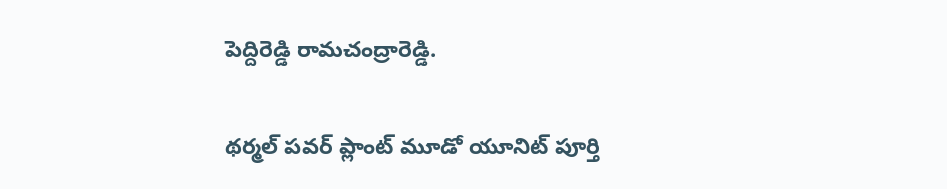పెద్దిరెడ్డి రామచంద్రారెడ్డి.

థర్మల్ పవర్ ప్లాంట్ మూడో యూనిట్‌ పూర్తి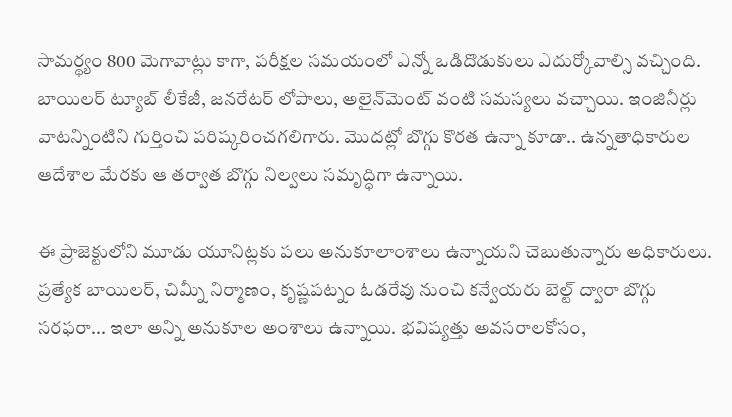సామర్థ్యం 800 మెగావాట్లు కాగా, పరీక్షల సమయంలో ఎన్నో ఒడిదొడుకులు ఎదుర్కోవాల్సి వచ్చింది. బాయిలర్‌ ట్యూబ్‌ లీకేజీ, జనరేటర్‌ లోపాలు, అలైన్‌మెంట్‌ వంటి సమస్యలు వచ్చాయి. ఇంజినీర్లు వాటన్నింటిని గుర్తించి పరిష్కరించగలిగారు. మొదట్లో బొగ్గు కొరత ఉన్నా కూడా.. ఉన్నతాధికారుల ఆదేశాల మేరకు ఆ తర్వాత బొగ్గు నిల్వలు సమృద్ధిగా ఉన్నాయి.

ఈ ప్రాజెక్టులోని మూడు యూనిట్లకు పలు అనుకూలాంశాలు ఉన్నాయని చెబుతున్నారు అధికారులు. ప్రత్యేక బాయిలర్‌, చిమ్నీ నిర్మాణం, కృష్ణపట్నం ఓడరేవు నుంచి కన్వేయరు బెల్ట్‌ ద్వారా బొగ్గు సరఫరా... ఇలా అన్ని అనుకూల అంశాలు ఉన్నాయి. భవిష్యత్తు అవసరాలకోసం,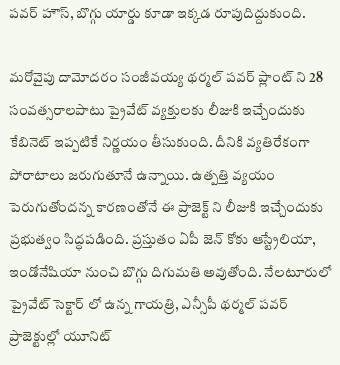పవర్‌ హౌస్‌, బొగ్గు యార్డు కూడా ఇక్కడ రూపుదిద్దుకుంది.

మరోవైపు దామోదరం సంజీవయ్య థర్మల్ పవర్ ప్లాంట్ ని 28 సంవత్సరాలపాటు ప్రైవేట్ వ్యక్తులకు లీజుకి ఇచ్చేందుకు కేబినెట్ ఇప్పటికే నిర్ణయం తీసుకుంది. దీనికి వ్యతిరేకంగా పోరాటాలు జరుగుతూనే ఉన్నాయి. ఉత్పత్తి వ్యయం పెరుగుతోందన్న కారణంతోనే ఈ ప్రాజెక్ట్ ని లీజుకి ఇచ్చేందుకు ప్రభుత్వం సిద్ధపడింది. ప్రస్తుతం ఏపీ జెన్‌ కోకు ఆస్ట్రేలియా, ఇండోనేషియా నుంచి బొగ్గు దిగుమతి అవుతోంది. నేలటూరులో ప్రైవేట్ సెక్టార్ లో ఉన్న గాయత్రి, ఎన్సీపీ థర్మల్‌ పవర్ ప్రాజెక్టుల్లో యూనిట్‌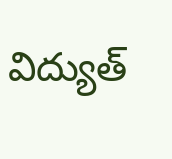విద్యుత్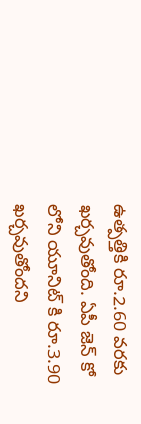ఉత్పత్తికి రూ.2.60 వరకు ఖర్చవుతోంది. ఏపీ జెన్ కో లోని యూనిట్‌ కి రూ.3.90 ఖర్చవుతోందని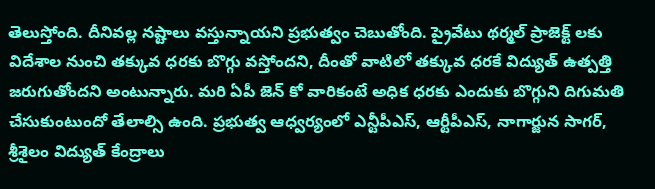తెలుస్తోంది. దీనివల్ల నష్టాలు వస్తున్నాయని ప్రభుత్వం చెబుతోంది. ప్రైవేటు థర్మల్‌ ప్రాజెక్ట్ లకు విదేశాల నుంచి తక్కువ ధరకు బొగ్గు వస్తోందని, దీంతో వాటిలో తక్కువ ధరకే విద్యుత్ ఉత్పత్తి జరుగుతోందని అంటున్నారు. మరి ఏపీ జెన్ కో వారికంటే అధిక ధరకు ఎందుకు బొగ్గుని దిగుమతి చేసుకుంటుందో తేలాల్సి ఉంది. ప్రభుత్వ ఆధ్వర్యంలో ఎన్టీపీఎస్, ఆర్టీపీఎస్, నాగార్జున సాగర్, శ్రీశైలం విద్యుత్ కేంద్రాలు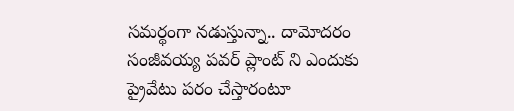సమర్థంగా నడుస్తున్నా.. దామోదరం సంజీవయ్య పవర్ ప్లాంట్ ని ఎందుకు ప్రైవేటు పరం చేస్తారంటూ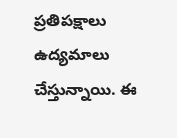ప్రతిపక్షాలు ఉద్యమాలు చేస్తున్నాయి. ఈ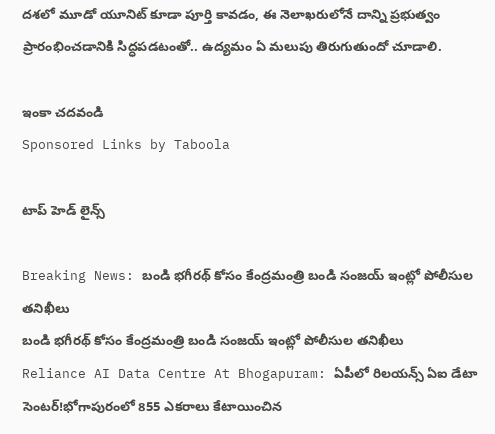దశలో మూడో యూనిట్ కూడా పూర్తి కావడం, ఈ నెలాఖరులోనే దాన్ని ప్రభుత్వం ప్రారంభించడానికి సిద్ధపడటంతో.. ఉద్యమం ఏ మలుపు తిరుగుతుందో చూడాలి.

ఇంకా చదవండి
Sponsored Links by Taboola

టాప్ హెడ్ లైన్స్

Breaking News: బండి భగీరథ్ కోసం కేంద్రమంత్రి బండి సంజయ్ ఇంట్లో పోలీసుల తనిఖీలు
బండి భగీరథ్ కోసం కేంద్రమంత్రి బండి సంజయ్ ఇంట్లో పోలీసుల తనిఖీలు
Reliance AI Data Centre At Bhogapuram: ఏపీలో రిలయన్స్‌ ఏఐ డేటా సెంటర్‌!భోగాపురంలో 855 ఎకరాలు కేటాయించిన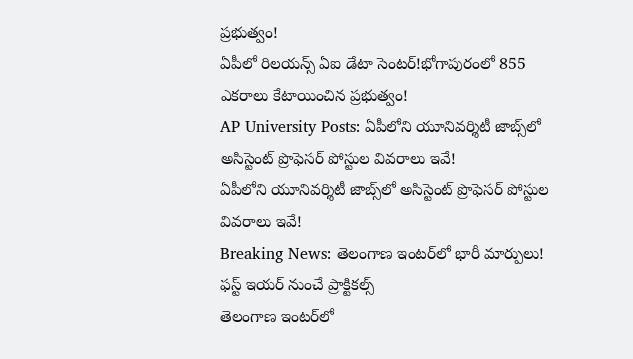ప్రభుత్వం!
ఏపీలో రిలయన్స్‌ ఏఐ డేటా సెంటర్‌!భోగాపురంలో 855 ఎకరాలు కేటాయించిన ప్రభుత్వం!
AP University Posts: ఏపీలోని యూనివర్శిటీ జాబ్స్‌లో అసిస్టెంట్ ప్రొఫెసర్ పోస్టుల వివరాలు ఇవే!
ఏపీలోని యూనివర్శిటీ జాబ్స్‌లో అసిస్టెంట్ ప్రొఫెసర్ పోస్టుల వివరాలు ఇవే!
Breaking News: తెలంగాణ ఇంటర్‌లో భారీ మార్పులు! ఫస్ట్ ఇయర్ నుంచే ప్రాక్టికల్స్
తెలంగాణ ఇంటర్‌లో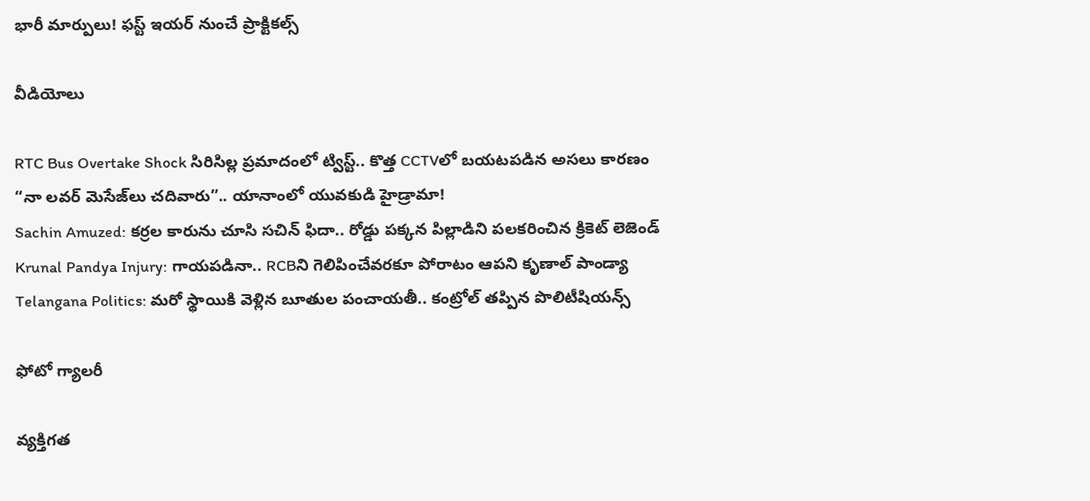భారీ మార్పులు! ఫస్ట్ ఇయర్ నుంచే ప్రాక్టికల్స్

వీడియోలు

RTC Bus Overtake Shock సిరిసిల్ల ప్రమాదంలో ట్విస్ట్.. కొత్త CCTVలో బయటపడిన అసలు కారణం
“నా లవర్ మెసేజ్‌లు చదివారు”.. యానాంలో యువకుడి హైడ్రామా!
Sachin Amuzed: కర్రల కారును చూసి సచిన్ ఫిదా.. రోడ్డు పక్కన పిల్లాడిని పలకరించిన క్రికెట్ లెజెండ్
Krunal Pandya Injury: గాయపడినా.. RCBని గెలిపించేవరకూ పోరాటం ఆపని కృణాల్ పాండ్యా
Telangana Politics: మరో స్థాయికి వెళ్లిన బూతుల పంచాయతీ.. కంట్రోల్ తప్పిన పొలిటీషియన్స్

ఫోటో గ్యాలరీ

వ్యక్తిగత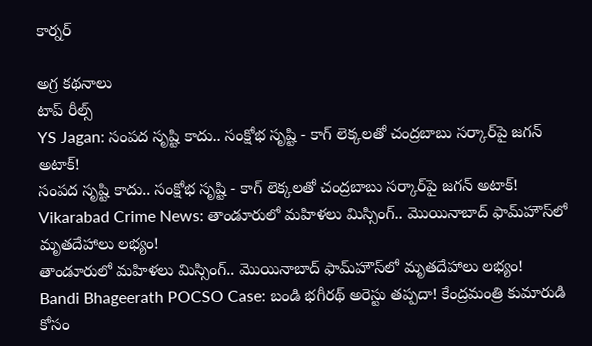కార్నర్

అగ్ర కథనాలు
టాప్ రీల్స్
YS Jagan: సంపద సృష్టి కాదు.. సంక్షోభ సృష్టి - కాగ్ లెక్కలతో చంద్రబాబు సర్కార్‌పై జగన్ అటాక్!
సంపద సృష్టి కాదు.. సంక్షోభ సృష్టి - కాగ్ లెక్కలతో చంద్రబాబు సర్కార్‌పై జగన్ అటాక్!
Vikarabad Crime News: తాండూరులో మహిళలు మిస్సింగ్.. మొయినాబాద్ ఫామ్‌హౌస్‌లో మృతదేహాలు లభ్యం!
తాండూరులో మహిళలు మిస్సింగ్.. మొయినాబాద్ ఫామ్‌హౌస్‌లో మృతదేహాలు లభ్యం!
Bandi Bhageerath POCSO Case: బండి భగీరథ్‌ అరెస్టు తప్పదా! కేంద్రమంత్రి కుమారుడి కోసం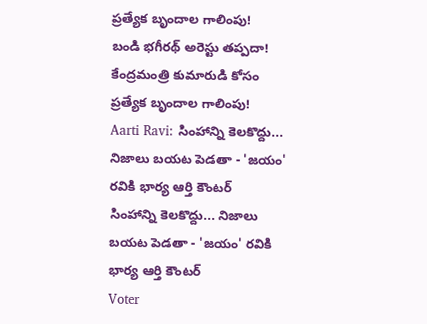ప్రత్యేక బృందాల గాలింపు!
బండి భగీరథ్‌ అరెస్టు తప్పదా! కేంద్రమంత్రి కుమారుడి కోసం ప్రత్యేక బృందాల గాలింపు!
Aarti Ravi: సింహాన్ని కెలకొద్దు... నిజాలు బయట పెడతా - 'జయం' రవికి భార్య ఆర్తి కౌంటర్
సింహాన్ని కెలకొద్దు... నిజాలు బయట పెడతా - 'జయం' రవికి భార్య ఆర్తి కౌంటర్
Voter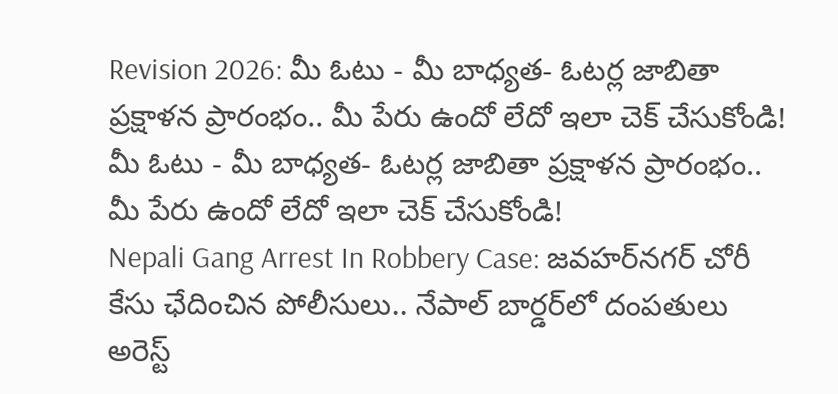Revision 2026: మీ ఓటు - మీ బాధ్యత- ఓటర్ల జాబితా ప్రక్షాళన ప్రారంభం.. మీ పేరు ఉందో లేదో ఇలా చెక్ చేసుకోండి!
మీ ఓటు - మీ బాధ్యత- ఓటర్ల జాబితా ప్రక్షాళన ప్రారంభం.. మీ పేరు ఉందో లేదో ఇలా చెక్ చేసుకోండి!
Nepali Gang Arrest In Robbery Case: జవహర్‌నగర్‌ చోరీ కేసు ఛేదించిన పోలీసులు.. నేపాల్ బార్డర్‌లో దంపతులు అరెస్ట్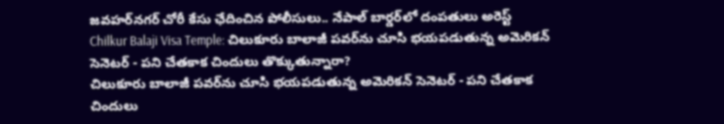జవహర్‌నగర్‌ చోరీ కేసు ఛేదించిన పోలీసులు.. నేపాల్ బార్డర్‌లో దంపతులు అరెస్ట్
Chilkur Balaji Visa Temple: చిలుకూరు బాలాజీ పవర్‌ను చూసి భయపడుతున్న అమెరికన్ సెనెటర్ - పని చేతకాక చిందులు తొక్కుతున్నారా?
చిలుకూరు బాలాజీ పవర్‌ను చూసి భయపడుతున్న అమెరికన్ సెనెటర్ - పని చేతకాక చిందులు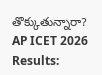తొక్కుతున్నారా?
AP ICET 2026 Results: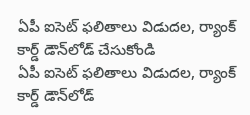ఏపీ ఐసెట్ ఫలితాలు విడుదల, ర్యాంక్ కార్డ్ డౌన్‌లోడ్ చేసుకోండి
ఏపీ ఐసెట్ ఫలితాలు విడుదల, ర్యాంక్ కార్డ్ డౌన్‌లోడ్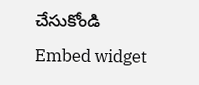చేసుకోండి
Embed widget